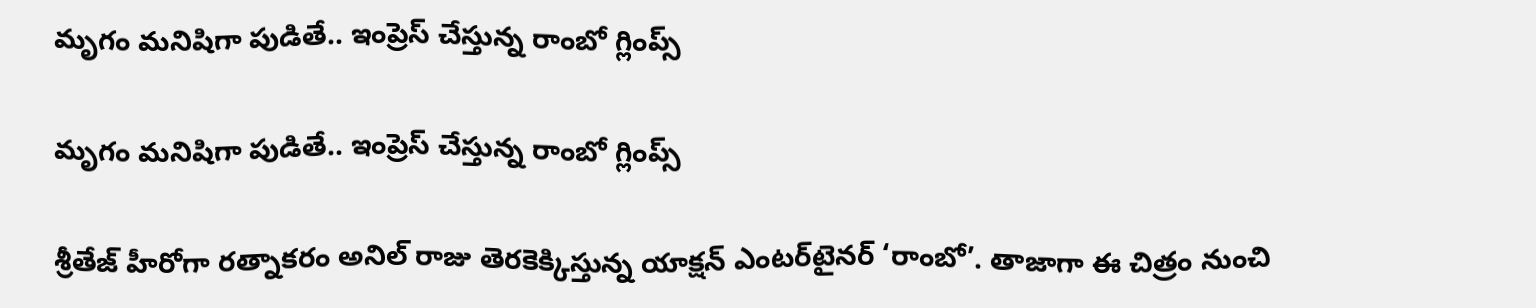మృగం మనిషిగా పుడితే.. ఇంప్రెస్ చేస్తున్న రాంబో గ్లింప్స్

మృగం మనిషిగా పుడితే.. ఇంప్రెస్ చేస్తున్న రాంబో గ్లింప్స్

శ్రీతేజ్ హీరోగా రత్నాకరం అనిల్ రాజు తెరకెక్కిస్తున్న యాక్షన్‌‌‌‌ ఎంటర్‌‌‌‌‌‌‌‌టైనర్ ‘రాంబో’. తాజాగా ఈ చిత్రం నుంచి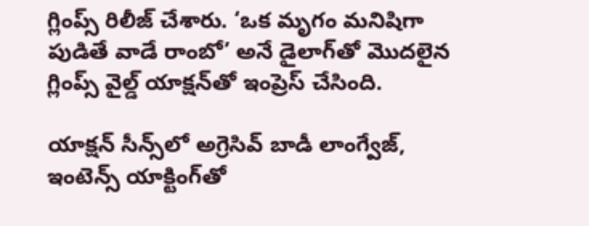గ్లింప్స్‌‌‌‌ రిలీజ్‌‌‌‌ చేశారు. ‘ఒక మృగం మనిషిగా పుడితే వాడే రాంబో’ అనే డైలాగ్‌‌‌‌తో మొదలైన గ్లింప్స్‌‌‌‌ వైల్డ్ యాక్షన్‌‌‌‌తో ఇంప్రెస్‌‌‌‌ చేసింది.

యాక్షన్‌‌‌‌ సీన్స్‌‌‌‌లో అగ్రెసివ్‌‌‌‌ బాడీ లాంగ్వేజ్‌‌‌‌,  ఇంటెన్స్‌‌‌‌ యాక్టింగ్‌‌‌‌తో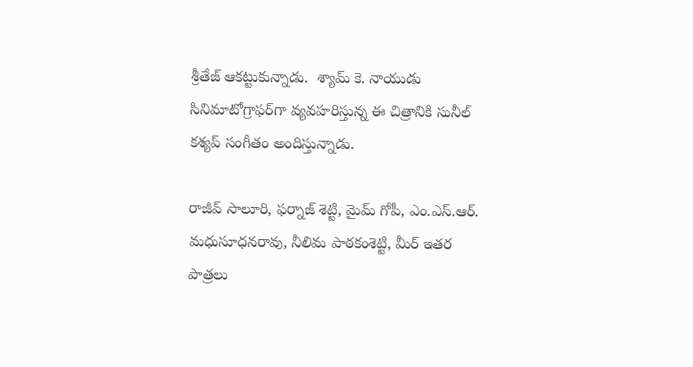శ్రీతేజ్‌‌‌‌ ఆకట్టుకున్నాడు.  శ్యామ్ కె. నాయుడు సినిమాటోగ్రాఫర్‌‌‌‌‌‌‌‌గా వ్యవహరిస్తున్న ఈ చిత్రానికి సునీల్ కశ్యప్ సంగీతం అందిస్తున్నాడు.

రాజీవ్ సాలూరి, ఫర్నాజ్ శెట్టి, మైమ్ గోపీ, ఎం.ఎస్.ఆర్. మధుసూధనరావు, నీలిమ పాఠకంశెట్టి, మీర్ ఇతర పాత్రలు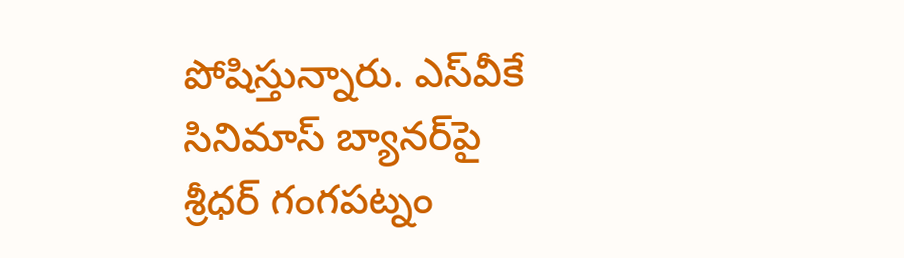పోషిస్తున్నారు. ఎస్‌‌‌‌వీకే సినిమాస్ బ్యానర్‌‌‌‌‌‌‌‌పై శ్రీధర్ గంగపట్నం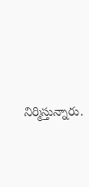నిర్మిస్తున్నారు.